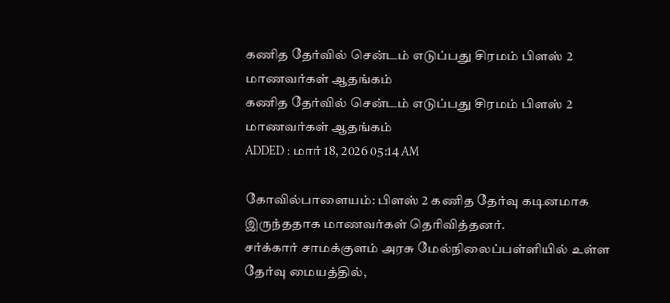கணித தேர்வில் சென்டம் எடுப்பது சிரமம் பிளஸ் 2 மாணவர்கள் ஆதங்கம்
கணித தேர்வில் சென்டம் எடுப்பது சிரமம் பிளஸ் 2 மாணவர்கள் ஆதங்கம்
ADDED : மார் 18, 2026 05:14 AM

கோவில்பாளையம்: பிளஸ் 2 கணித தேர்வு கடினமாக இருந்ததாக மாணவர்கள் தெரிவித்தனர்.
சர்க்கார் சாமக்குளம் அரசு மேல்நிலைப்பள்ளியில் உள்ள தேர்வு மையத்தில்,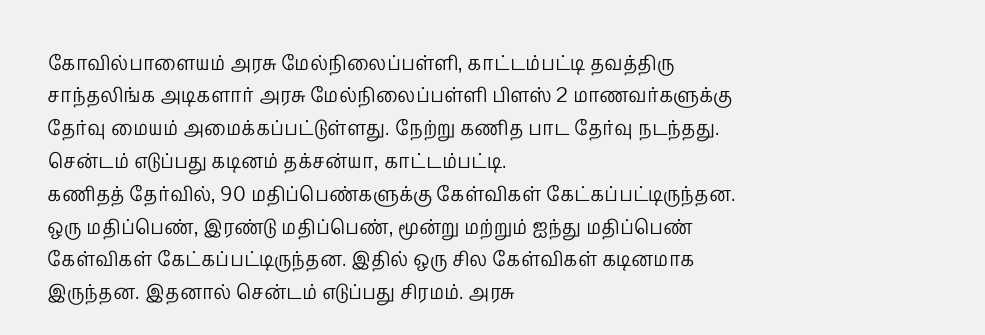கோவில்பாளையம் அரசு மேல்நிலைப்பள்ளி, காட்டம்பட்டி தவத்திரு சாந்தலிங்க அடிகளார் அரசு மேல்நிலைப்பள்ளி பிளஸ் 2 மாணவர்களுக்கு தேர்வு மையம் அமைக்கப்பட்டுள்ளது. நேற்று கணித பாட தேர்வு நடந்தது.
சென்டம் எடுப்பது கடினம் தக்சன்யா, காட்டம்பட்டி.
கணிதத் தேர்வில், 90 மதிப்பெண்களுக்கு கேள்விகள் கேட்கப்பட்டிருந்தன.
ஒரு மதிப்பெண், இரண்டு மதிப்பெண், மூன்று மற்றும் ஐந்து மதிப்பெண் கேள்விகள் கேட்கப்பட்டிருந்தன. இதில் ஒரு சில கேள்விகள் கடினமாக இருந்தன. இதனால் சென்டம் எடுப்பது சிரமம். அரசு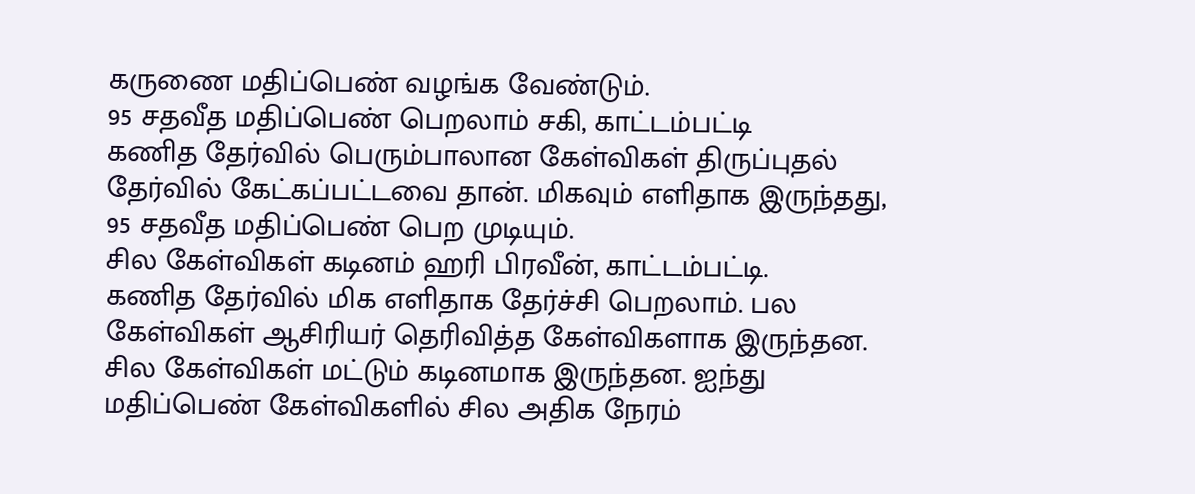கருணை மதிப்பெண் வழங்க வேண்டும்.
95 சதவீத மதிப்பெண் பெறலாம் சகி, காட்டம்பட்டி
கணித தேர்வில் பெரும்பாலான கேள்விகள் திருப்புதல் தேர்வில் கேட்கப்பட்டவை தான். மிகவும் எளிதாக இருந்தது, 95 சதவீத மதிப்பெண் பெற முடியும்.
சில கேள்விகள் கடினம் ஹரி பிரவீன், காட்டம்பட்டி.
கணித தேர்வில் மிக எளிதாக தேர்ச்சி பெறலாம். பல கேள்விகள் ஆசிரியர் தெரிவித்த கேள்விகளாக இருந்தன.
சில கேள்விகள் மட்டும் கடினமாக இருந்தன. ஐந்து மதிப்பெண் கேள்விகளில் சில அதிக நேரம்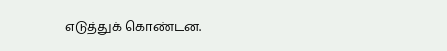எடுத்துக் கொண்டன.